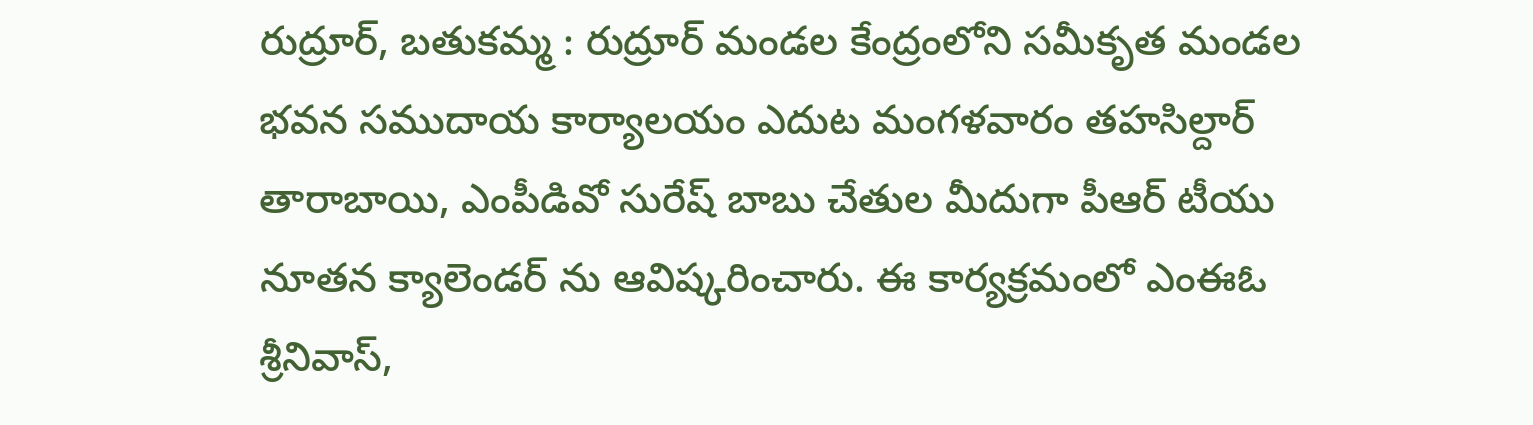రుద్రూర్, బతుకమ్మ : రుద్రూర్ మండల కేంద్రంలోని సమీకృత మండల భవన సముదాయ కార్యాలయం ఎదుట మంగళవారం తహసిల్దార్ తారాబాయి, ఎంపీడివో సురేష్ బాబు చేతుల మీదుగా పీఆర్ టీయు నూతన క్యాలెండర్ ను ఆవిష్కరించారు. ఈ కార్యక్రమంలో ఎంఈఓ శ్రీనివాస్,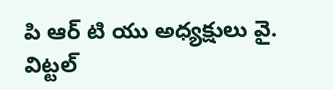పి ఆర్ టి యు అధ్యక్షులు వై. విట్టల్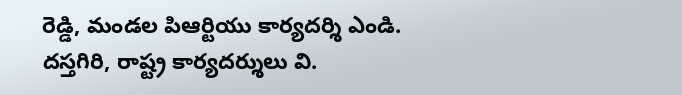రెడ్డి, మండల పిఆర్టియు కార్యదర్శి ఎండి. దస్తగిరి, రాష్ట్ర కార్యదర్శులు వి.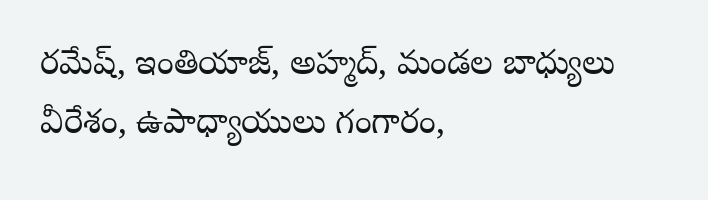రమేష్, ఇంతియాజ్, అహ్మద్, మండల బాధ్యులు వీరేశం, ఉపాధ్యాయులు గంగారం,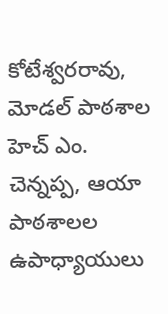కోటేశ్వరరావు, మోడల్ పాఠశాల హెచ్ ఎం. చెన్నప్ప, ఆయా పాఠశాలల ఉపాధ్యాయులు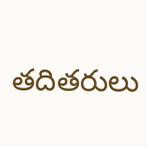తదితరులు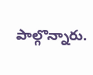పాల్గొన్నారు.